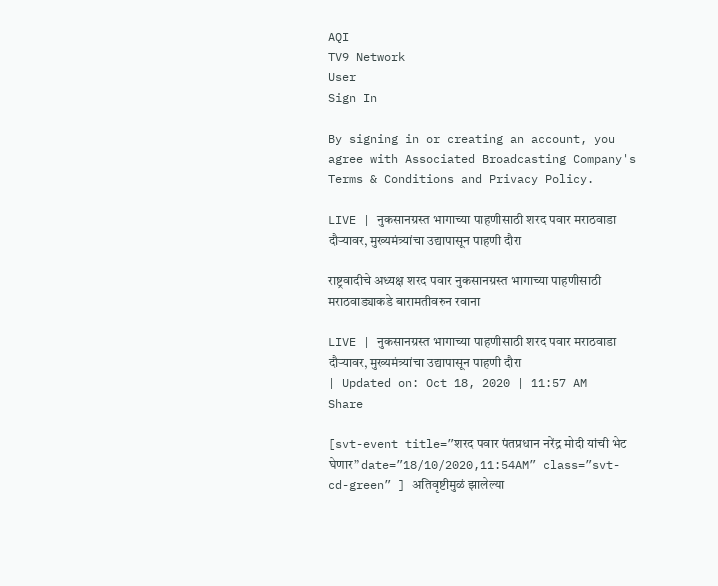AQI
TV9 Network
User
Sign In

By signing in or creating an account, you agree with Associated Broadcasting Company's Terms & Conditions and Privacy Policy.

LIVE | नुकसानग्रस्त भागाच्या पाहणीसाठी शरद पवार मराठवाडा दौऱ्यावर, मुख्यमंत्र्यांचा उद्यापासून पाहणी दौरा

राष्ट्रवादीचे अध्यक्ष शरद पवार नुकसानग्रस्त भागाच्या पाहणीसाठी मराठवाड्याकडे बारामतीवरुन रवाना

LIVE | नुकसानग्रस्त भागाच्या पाहणीसाठी शरद पवार मराठवाडा दौऱ्यावर, मुख्यमंत्र्यांचा उद्यापासून पाहणी दौरा
| Updated on: Oct 18, 2020 | 11:57 AM
Share

[svt-event title=”शरद पवार पंतप्रधान नरेंद्र मोदी यांची भेट घेणार” date=”18/10/2020,11:54AM” class=”svt-cd-green” ] अतिवृष्टीमुळं झालेल्या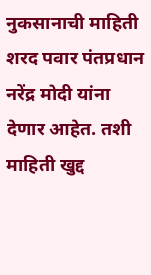नुकसानाची माहिती शरद पवार पंतप्रधान नरेंद्र मोदी यांना देणार आहेत. तशी माहिती खुद्द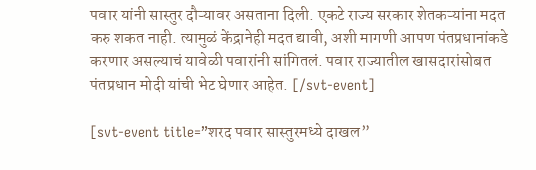पवार यांनी सास्तुर दौऱ्यावर असताना दिली. एकटे राज्य सरकार शेतकऱ्यांना मदत करु शकत नाही. त्यामुळं केंद्रानेही मदत द्यावी, अशी मागणी आपण पंतप्रधानांकडे करणार असल्याचं यावेळी पवारांनी सांगितलं. पवार राज्यातील खासदारांसोबत पंतप्रधान मोदी यांची भेट घेणार आहेत. [/svt-event]

[svt-event title=”शरद पवार सास्तुरमध्ये दाखल”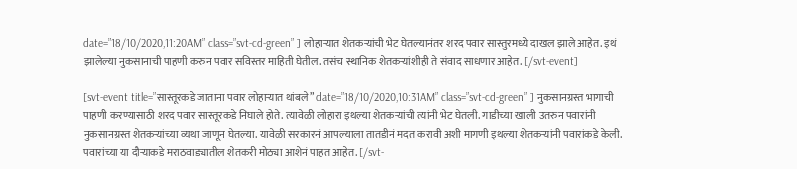date=”18/10/2020,11:20AM” class=”svt-cd-green” ] लोहाऱ्यात शेतकऱ्यांची भेट घेतल्यानंतर शरद पवार सास्तुरमध्ये दाखल झाले आहेत. इथं झालेल्या नुकसानाची पाहणी करुन पवार सविस्तर माहिती घेतील. तसंच स्थानिक शेतकऱ्यांशीही ते संवाद साधणार आहेत. [/svt-event]

[svt-event title=”सास्तूरकडे जाताना पवार लोहाऱ्यात थांबले” date=”18/10/2020,10:31AM” class=”svt-cd-green” ] नुकसानग्रस्त भागाची पाहणी करण्यासाठी शरद पवार सास्तूरकडे निघाले होते. त्यावेळी लोहारा इथल्या शेतकऱ्यांची त्यांनी भेट घेतली. गाडीच्या खाली उतरुन पवारांनी नुकसानग्रस्त शेतकऱ्यांच्या व्यथा जाणून घेतल्या. यावेळी सरकारनं आपल्याला तातडीनं मदत करावी अशी मागणी इथल्या शेतकऱ्यांनी पवारांकडे केली. पवारांच्या या दौऱ्याकडे मराठवाड्यातील शेतकरी मोठ्या आशेनं पाहत आहेत. [/svt-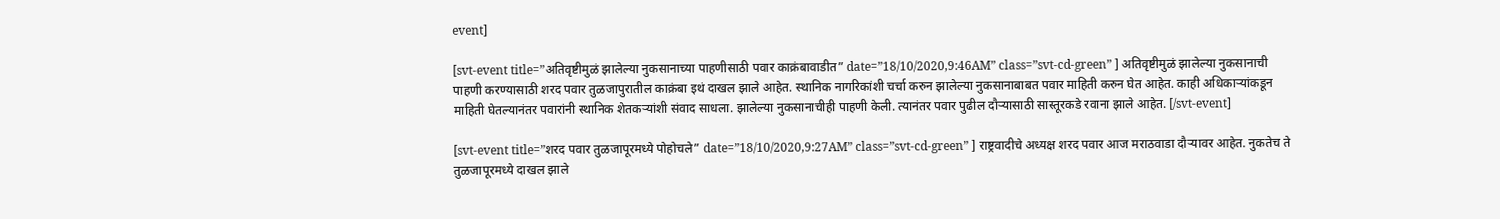event]

[svt-event title=”अतिवृष्टीमुळं झालेल्या नुकसानाच्या पाहणीसाठी पवार काक्रंबावाडीत” date=”18/10/2020,9:46AM” class=”svt-cd-green” ] अतिवृष्टीमुळं झालेल्या नुकसानाची पाहणी करण्यासाठी शरद पवार तुळजापुरातील काक्रंबा इथं दाखल झाले आहेत. स्थानिक नागरिकांशी चर्चा करुन झालेल्या नुकसानाबाबत पवार माहिती करुन घेत आहेत. काही अधिकाऱ्यांकडून माहिती घेतल्यानंतर पवारांनी स्थानिक शेतकऱ्यांशी संवाद साधला. झालेल्या नुकसानाचीही पाहणी केली. त्यानंतर पवार पुढील दौऱ्यासाठी सास्तूरकडे रवाना झाले आहेत. [/svt-event]

[svt-event title=”शरद पवार तुळजापूरमध्ये पोहोचले” date=”18/10/2020,9:27AM” class=”svt-cd-green” ] राष्ट्रवादीचे अध्यक्ष शरद पवार आज मराठवाडा दौऱ्यावर आहेत. नुकतेच ते तुळजापूरमध्ये दाखल झाले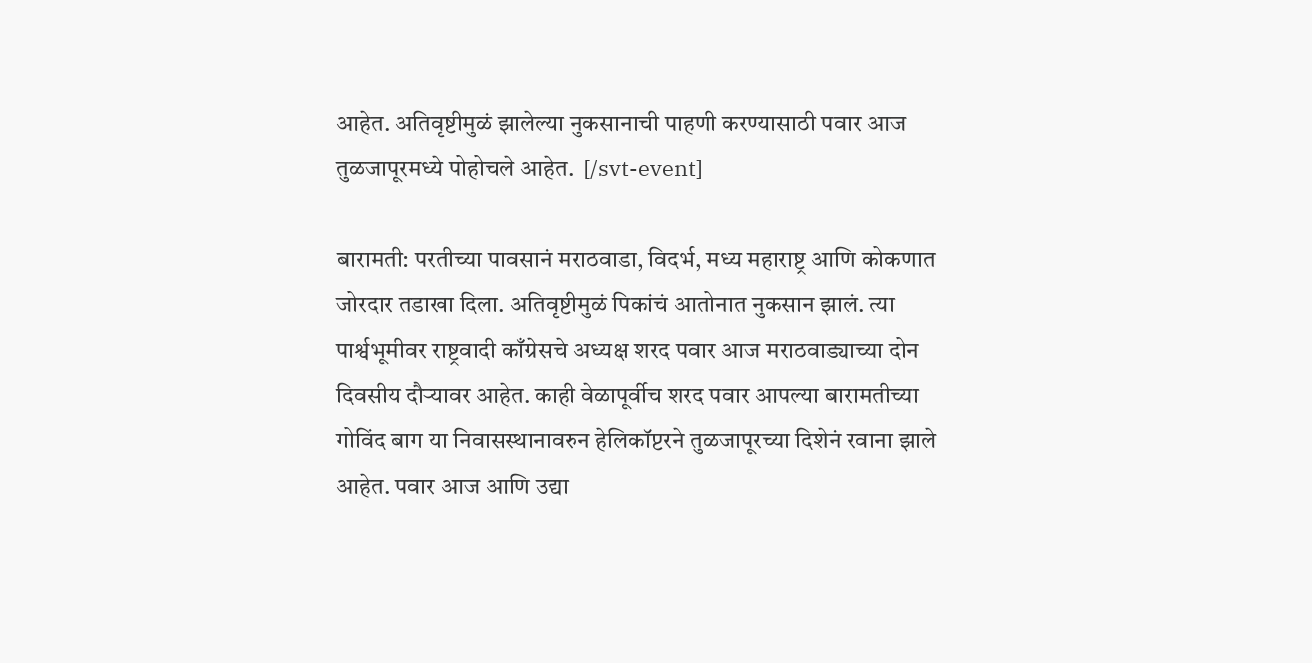आहेत. अतिवृष्टीमुळं झालेल्या नुकसानाची पाहणी करण्यासाठी पवार आज तुळजापूरमध्ये पोहोचले आहेत.  [/svt-event]

बारामती: परतीच्या पावसानं मराठवाडा, विदर्भ, मध्य महाराष्ट्र आणि कोकणात जोरदार तडाखा दिला. अतिवृष्टीमुळं पिकांचं आतोनात नुकसान झालं. त्या पार्श्वभूमीवर राष्ट्रवादी काँग्रेसचे अध्यक्ष शरद पवार आज मराठवाड्याच्या दोन दिवसीय दौऱ्यावर आहेत. काही वेळापूर्वीच शरद पवार आपल्या बारामतीच्या गोविंद बाग या निवासस्थानावरुन हेलिकॉप्टरने तुळजापूरच्या दिशेनं रवाना झाले आहेत. पवार आज आणि उद्या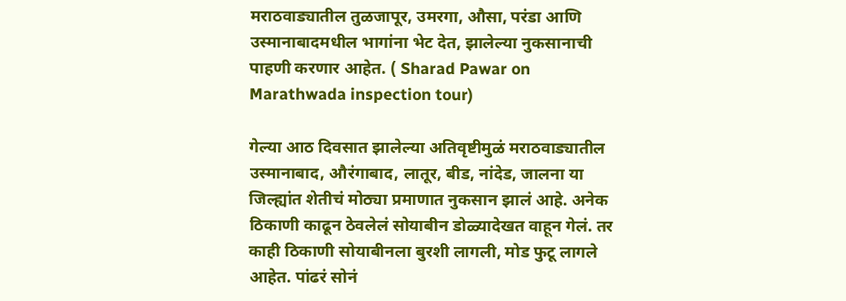मराठवाड्यातील तुळजापूर, उमरगा, औसा, परंडा आणि उस्मानाबादमधील भागांना भेट देत, झालेल्या नुकसानाची पाहणी करणार आहेत. ( Sharad Pawar on Marathwada inspection tour)

गेल्या आठ दिवसात झालेल्या अतिवृष्टीमुळं मराठवाड्यातील उस्मानाबाद, औरंगाबाद, लातूर, बीड, नांदेड, जालना या जिल्ह्यांत शेतीचं मोठ्या प्रमाणात नुकसान झालं आहे. अनेक ठिकाणी काढून ठेवलेलं सोयाबीन डोळ्यादेखत वाहून गेलं. तर काही ठिकाणी सोयाबीनला बुरशी लागली, मोड फुटू लागले आहेत. पांढरं सोनं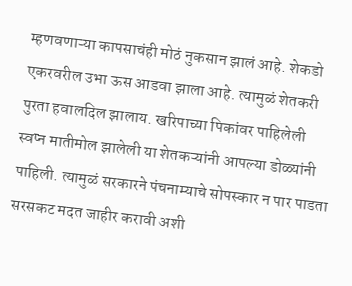म्हणवणाऱ्या कापसाचंही मोठं नुकसान झालं आहे. शेकडो एकरवरील उभा ऊस आडवा झाला आहे. त्यामुळं शेतकरी पुरता हवालदिल झालाय. खरिपाच्या पिकांवर पाहिलेली स्वप्न मातीमोल झालेली या शेतकऱ्यांनी आपल्या डोळ्यांनी पाहिली. त्यामुळं सरकारने पंचनाम्याचे सोपस्कार न पार पाडता सरसकट मदत जाहीर करावी अशी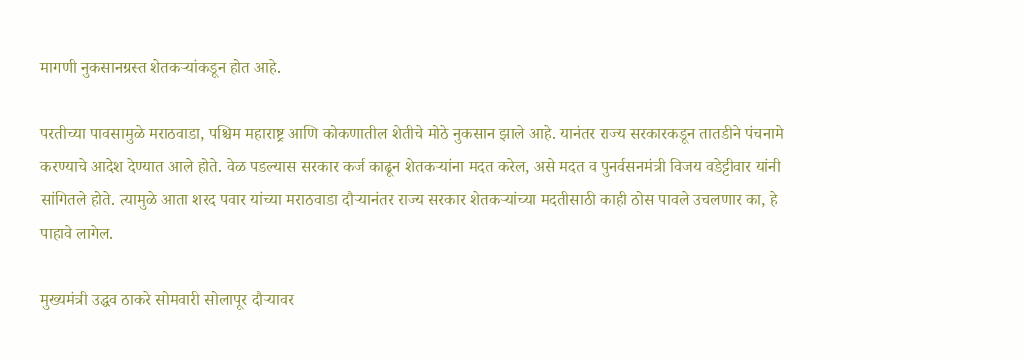मागणी नुकसानग्रस्त शेतकऱ्यांकडून होत आहे.

परतीच्या पावसामुळे मराठवाडा, पश्चिम महाराष्ट्र आणि कोकणातील शेतीचे मोठे नुकसान झाले आहे. यानंतर राज्य सरकारकडून तातडीने पंचनामे करण्याचे आदेश देण्यात आले होते. वेळ पडल्यास सरकार कर्ज काढून शेतकऱ्यांना मदत करेल, असे मदत व पुनर्वसनमंत्री विजय वडेट्टीवार यांनी सांगितले होते. त्यामुळे आता शरद पवार यांच्या मराठवाडा दौऱ्यानंतर राज्य सरकार शेतकऱ्यांच्या मदतीसाठी काही ठोस पावले उचलणार का, हे पाहावे लागेल.

मुख्यमंत्री उद्धव ठाकरे सोमवारी सोलापूर दौऱ्यावर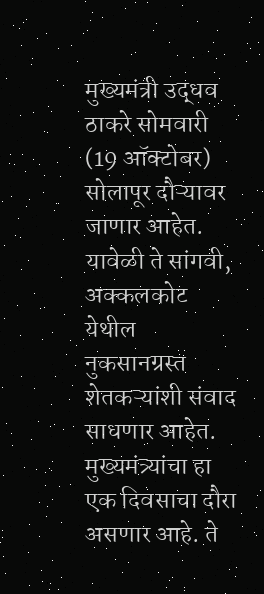मुख्यमंत्री उद्धव ठाकरे सोमवारी (19 ऑक्टोबर) सोलापूर दौऱ्यावर जाणार आहेत. यावेळी ते सांगवी, अक्कलकोट येथील नुकसानग्रस्त शेतकऱ्यांशी संवाद साधणार आहेत. मुख्यमंत्र्यांचा हा एक दिवसाचा दौरा असणार आहे. ते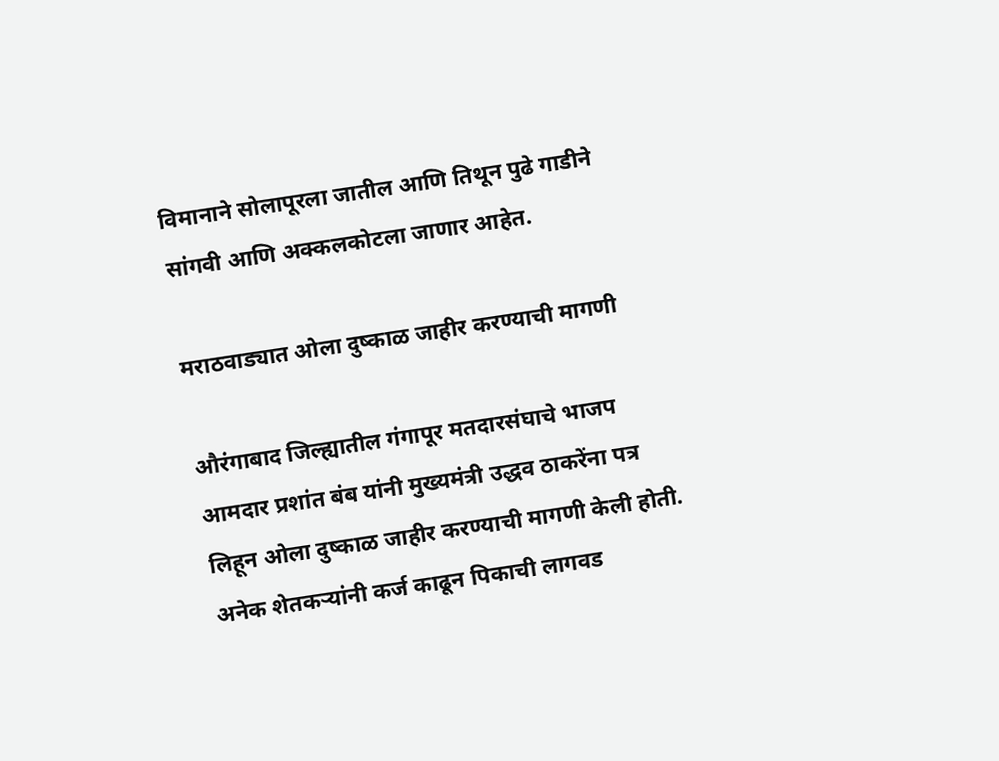विमानाने सोलापूरला जातील आणि तिथून पुढे गाडीने सांगवी आणि अक्कलकोटला जाणार आहेत.

मराठवाड्यात ओला दुष्काळ जाहीर करण्याची मागणी

औरंगाबाद जिल्ह्यातील गंगापूर मतदारसंघाचे भाजप आमदार प्रशांत बंब यांनी मुख्यमंत्री उद्धव ठाकरेंना पत्र लिहून ओला दुष्काळ जाहीर करण्याची मागणी केली होती. अनेक शेतकऱ्यांनी कर्ज काढून पिकाची लागवड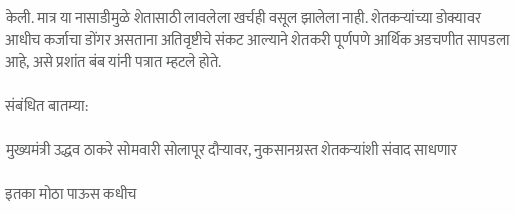केली. मात्र या नासाडीमुळे शेतासाठी लावलेला खर्चही वसूल झालेला नाही. शेतकऱ्यांच्या डोक्यावर आधीच कर्जाचा डोंगर असताना अतिवृष्टीचे संकट आल्याने शेतकरी पूर्णपणे आर्थिक अडचणीत सापडला आहे, असे प्रशांत बंब यांनी पत्रात म्हटले होते.

संबंधित बातम्या:

मुख्यमंत्री उद्धव ठाकरे सोमवारी सोलापूर दौऱ्यावर, नुकसानग्रस्त शेतकऱ्यांशी संवाद साधणार

इतका मोठा पाऊस कधीच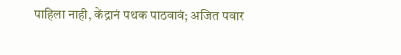पाहिला नाही, केंद्रानं पथक पाठवावं; अजित पवार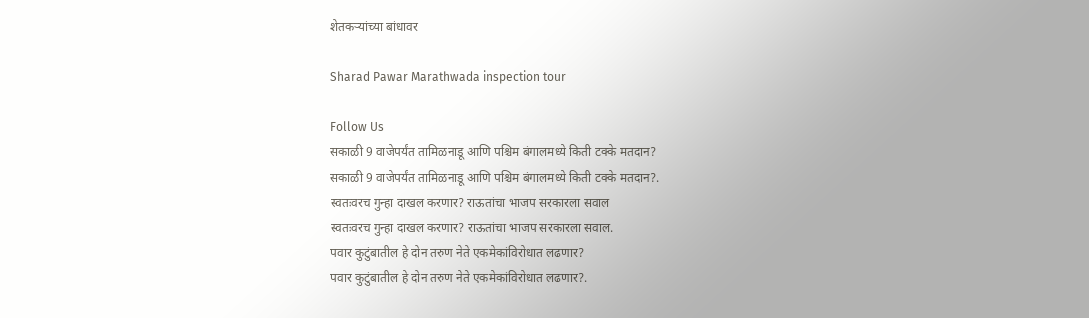शेतकऱ्यांच्या बांधावर

Sharad Pawar Marathwada inspection tour

Follow Us
सकाळी 9 वाजेपर्यंत तामिळनाडू आणि पश्चिम बंगालमध्ये किती टक्के मतदान?
सकाळी 9 वाजेपर्यंत तामिळनाडू आणि पश्चिम बंगालमध्ये किती टक्के मतदान?.
स्वतःवरच गुन्हा दाखल करणार? राऊतांचा भाजप सरकारला सवाल
स्वतःवरच गुन्हा दाखल करणार? राऊतांचा भाजप सरकारला सवाल.
पवार कुटुंबातील हे दोन तरुण नेते एकमेकांविरोधात लढणार?
पवार कुटुंबातील हे दोन तरुण नेते एकमेकांविरोधात लढणार?.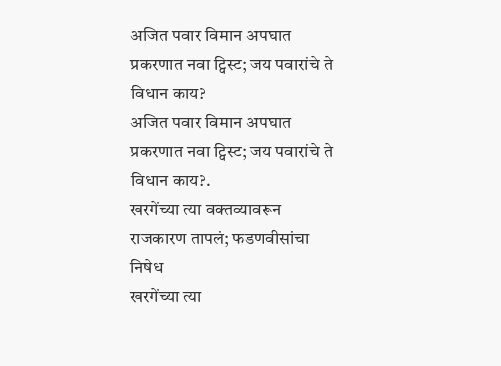अजित पवार विमान अपघात प्रकरणात नवा ट्विस्ट; जय पवारांचे ते विधान काय?
अजित पवार विमान अपघात प्रकरणात नवा ट्विस्ट; जय पवारांचे ते विधान काय?.
खरगेंच्या त्या वक्तव्यावरून राजकारण तापलं; फडणवीसांचा निषेध
खरगेंच्या त्या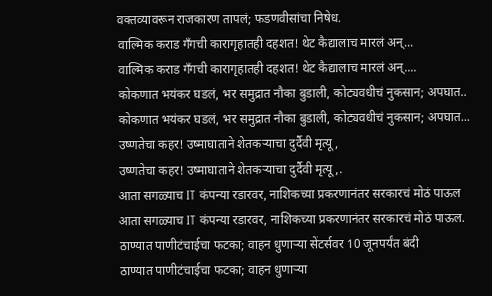वक्तव्यावरून राजकारण तापलं; फडणवीसांचा निषेध.
वाल्मिक कराड गँगची कारागृहातही दहशत! थेट कैद्यालाच मारलं अन्...
वाल्मिक कराड गँगची कारागृहातही दहशत! थेट कैद्यालाच मारलं अन्....
कोकणात भयंकर घडलं, भर समुद्रात नौका बुडाली, कोट्यवधीचं नुकसान; अपघात..
कोकणात भयंकर घडलं, भर समुद्रात नौका बुडाली, कोट्यवधीचं नुकसान; अपघात...
उष्णतेचा कहर! उष्माघाताने शेतकऱ्याचा दुर्दैवी मृत्यू,
उष्णतेचा कहर! उष्माघाताने शेतकऱ्याचा दुर्दैवी मृत्यू,.
आता सगळ्याच IT कंपन्या रडारवर, नाशिकच्या प्रकरणानंतर सरकारचं मोठं पाऊल
आता सगळ्याच IT कंपन्या रडारवर, नाशिकच्या प्रकरणानंतर सरकारचं मोठं पाऊल.
ठाण्यात पाणीटंचाईचा फटका; वाहन धुणाऱ्या सेंटर्सवर 10 जूनपर्यंत बंदी
ठाण्यात पाणीटंचाईचा फटका; वाहन धुणाऱ्या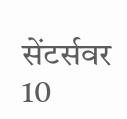सेंटर्सवर 10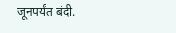जूनपर्यंत बंदी.